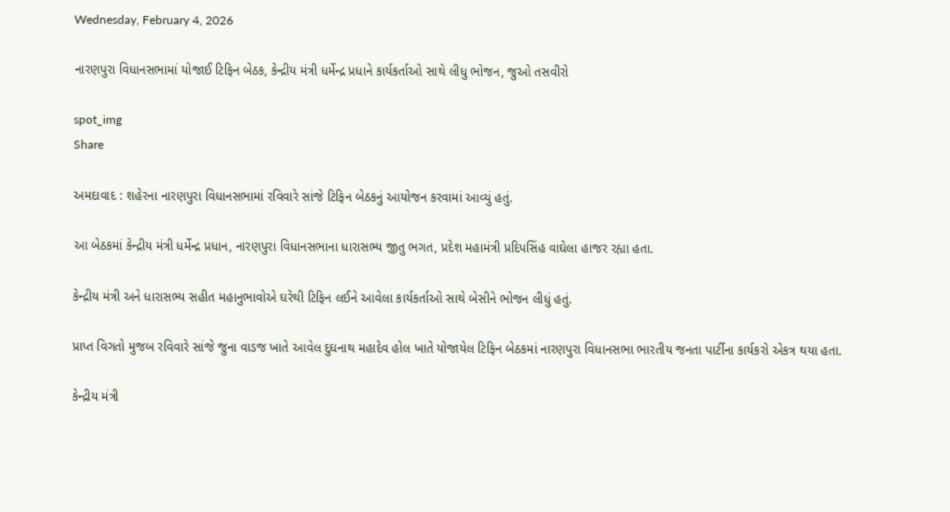Wednesday, February 4, 2026

નારણપુરા વિધાનસભામાં યોજાઈ ટિફિન બેઠક, કેન્દ્રીય મંત્રી ધર્મેન્દ્ર પ્રધાને કાર્યકર્તાઓ સાથે લીધુ ભોજન, જુઓ તસવીરો

spot_img
Share

અમદાવાદ : શહેરના નારણપુરા વિધાનસભામાં રવિવારે સાંજે ટિફિન બેઠકનું આયોજન કરવામાં આવ્યું હતું.

આ બેઠકમાં કેન્દ્રીય મંત્રી ધર્મેન્દ્ર પ્રધાન, નારણપુરા વિધાનસભાના ધારાસભ્ય જીતુ ભગત, પ્રદેશ મહામંત્રી પ્રદિપસિંહ વાઘેલા હાજર રહ્યા હતા.

કેન્દ્રીય મંત્રી અને ધારાસભ્ય સહીત મહાનુભાવોએ ઘરેથી ટિફિન લઈને આવેલા કાર્યકર્તાઓ સાથે બેસીને ભોજન લીધું હતું.

પ્રાપ્ત વિગતો મુજબ રવિવારે સાંજે જુના વાડજ ખાતે આવેલ દુઘનાથ મહાદેવ હોલ ખાતે યોજાયેલ ટિફિન બેઠકમાં નારણપુરા વિધાનસભા ભારતીય જનતા પાર્ટીના કાર્યકરો એકત્ર થયા હતા.

કેન્દ્રીય મંત્રી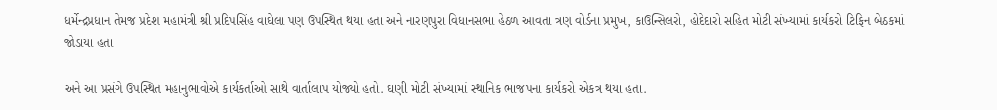ધર્મેન્દ્રપ્રધાન તેમજ પ્રદેશ મહામંત્રી શ્રી પ્રદિપસિંહ વાઘેલા પણ ઉપસ્થિત થયા હતા અને નારણપુરા વિધાનસભા હેઠળ આવતા ત્રણ વોર્ડના પ્રમુખ, કાઉન્સિલરો, હોદેદારો સહિત મોટી સંખ્યામાં કાર્યકરો ટિફિન બેઠકમાં જોડાયા હતા

અને આ પ્રસંગે ઉપસ્થિત મહાનુભાવોએ કાર્યકર્તાઓ સાથે વાર્તાલાપ યોજ્યો હતો. ઘણી મોટી સંખ્યામાં સ્થાનિક ભાજપના કાર્યકરો એકત્ર થયા હતા.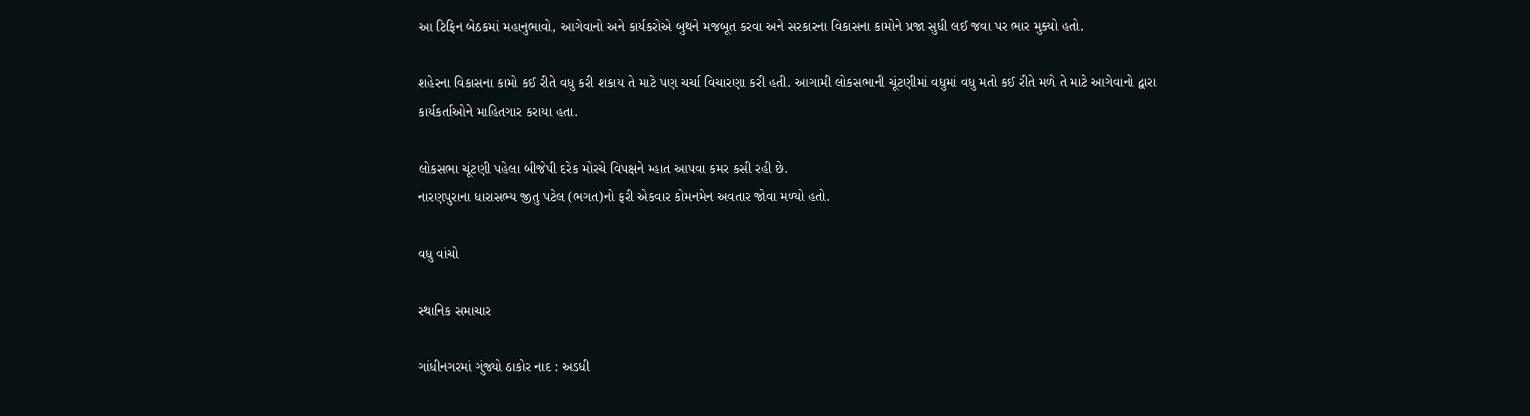આ ટિફિન બેઠકમાં મહાનુભાવો, આગેવાનો અને કાર્યકરોએ બુથને મજબૂત કરવા અને સરકારના વિકાસના કામોને પ્રજા સુધી લઈ જવા પર ભાર મુક્યો હતો.

શહેરના વિકાસના કામો કઈ રીતે વધુ કરી શકાય તે માટે પણ ચર્ચા વિચારણા કરી હતી. આગામી લોકસભાની ચૂંટણીમાં વધુમાં વધુ મતો કઈ રીતે મળે તે માટે આગેવાનો દ્વારા કાર્યકર્તાઓને માહિતગાર કરાયા હતા.

લોકસભા ચૂંટણી પહેલા બીજેપી દરેક મોરચે વિપક્ષને મ્હાત આપવા કમર કસી રહી છે.
નારણપુરાના ધારાસભ્ય જીતુ પટેલ (ભગત)નો ફરી એકવાર કોમનમેન અવતાર જોવા મળ્યો હતો.

વધુ વાંચો

સ્થાનિક સમાચાર

ગાંધીનગરમાં ગુંજ્યો ઠાકોર નાદ : અડધી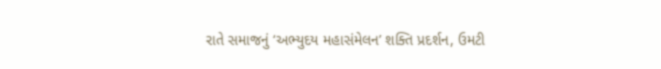રાતે સમાજનું ‘અભ્યુદય મહાસંમેલન’ શક્તિ પ્રદર્શન, ઉમટી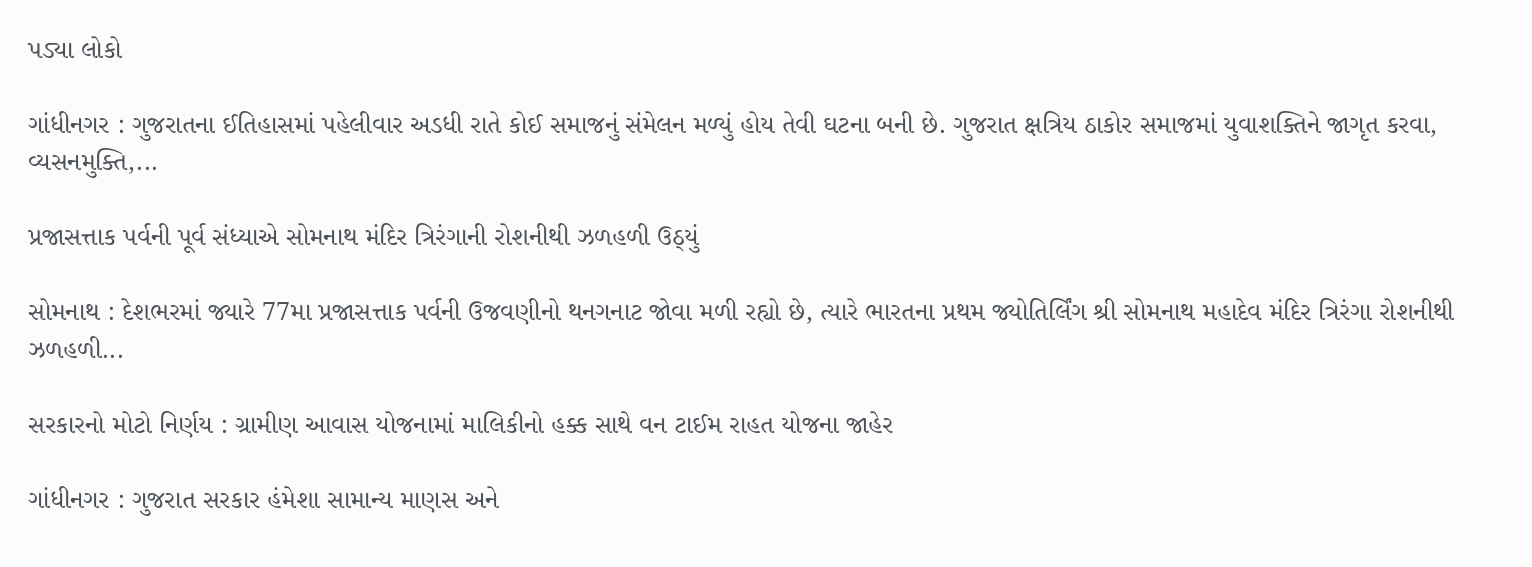પડ્યા લોકો

ગાંધીનગર : ગુજરાતના ઈતિહાસમાં પહેલીવાર અડધી રાતે કોઈ સમાજનું સંમેલન મળ્યું હોય તેવી ઘટના બની છે. ગુજરાત ક્ષત્રિય ઠાકોર સમાજમાં યુવાશક્તિને જાગૃત કરવા, વ્યસનમુક્તિ,...

પ્રજાસત્તાક પર્વની પૂર્વ સંધ્યાએ સોમનાથ મંદિર ત્રિરંગાની રોશનીથી ઝળહળી ઉઠ્યું

સોમનાથ : દેશભરમાં જ્યારે 77મા પ્રજાસત્તાક પર્વની ઉજવણીનો થનગનાટ જોવા મળી રહ્યો છે, ત્યારે ભારતના પ્રથમ જ્યોતિર્લિંગ શ્રી સોમનાથ મહાદેવ મંદિર ત્રિરંગા રોશનીથી ઝળહળી...

સરકારનો મોટો નિર્ણય : ગ્રામીણ આવાસ યોજનામાં માલિકીનો હક્ક સાથે વન ટાઈમ રાહત યોજના જાહેર

ગાંધીનગર : ગુજરાત સરકાર હંમેશા સામાન્ય માણસ અને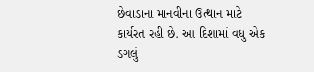છેવાડાના માનવીના ઉત્થાન માટે કાર્યરત રહી છે. આ દિશામાં વધુ એક ડગલું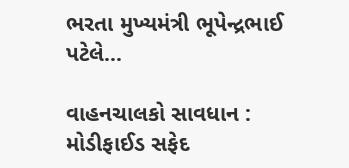ભરતા મુખ્યમંત્રી ભૂપેન્દ્રભાઈ પટેલે...

વાહનચાલકો સાવધાન : મોડીફાઈડ સફેદ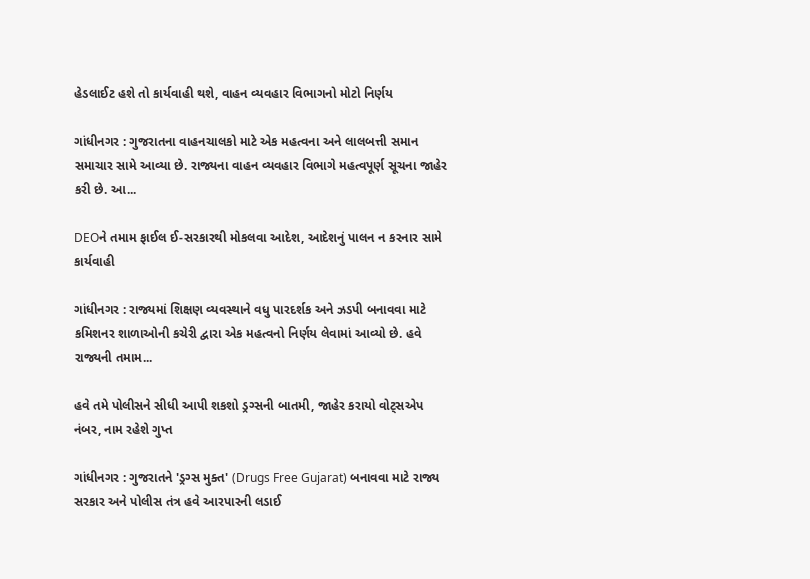હેડલાઈટ હશે તો કાર્યવાહી થશે, વાહન વ્યવહાર વિભાગનો મોટો નિર્ણય

ગાંધીનગર : ગુજરાતના વાહનચાલકો માટે એક મહત્વના અને લાલબત્તી સમાન સમાચાર સામે આવ્યા છે. રાજ્યના વાહન વ્યવહાર વિભાગે મહત્વપૂર્ણ સૂચના જાહેર કરી છે. આ...

DEOને તમામ ફાઈલ ઈ-સરકારથી મોકલવા આદેશ, આદેશનું પાલન ન કરનાર સામે કાર્યવાહી

ગાંધીનગર : રાજ્યમાં શિક્ષણ વ્યવસ્થાને વધુ પારદર્શક અને ઝડપી બનાવવા માટે કમિશનર શાળાઓની કચેરી દ્વારા એક મહત્વનો નિર્ણય લેવામાં આવ્યો છે. હવે રાજ્યની તમામ...

હવે તમે પોલીસને સીધી આપી શકશો ડ્રગ્સની બાતમી, જાહેર કરાયો વોટ્સએપ નંબર, નામ રહેશે ગુપ્ત

ગાંધીનગર : ગુજરાતને 'ડ્રગ્સ મુક્ત' (Drugs Free Gujarat) બનાવવા માટે રાજ્ય સરકાર અને પોલીસ તંત્ર હવે આરપારની લડાઈ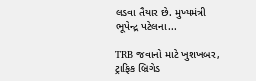લડવા તૈયાર છે. મુખ્યમંત્રી ભૂપેન્દ્ર પટેલના...

TRB જવાનો માટે ખુશખબર, ટ્રાફિક બ્રિગેડ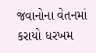જવાનોના વેતનમાં કરાયો ધરખમ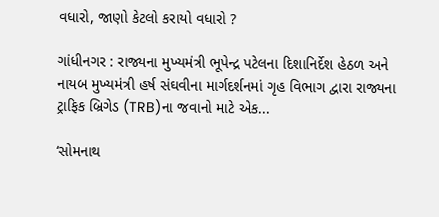વધારો, જાણો કેટલો કરાયો વધારો ?

ગાંધીનગર : રાજ્યના મુખ્યમંત્રી ભૂપેન્દ્ર પટેલના દિશાનિર્દેશ હેઠળ અને નાયબ મુખ્યમંત્રી હર્ષ સંઘવીના માર્ગદર્શનમાં ગૃહ વિભાગ દ્વારા રાજ્યના ટ્રાફિક બ્રિગેડ (TRB)ના જવાનો માટે એક...

‘સોમનાથ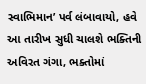સ્વાભિમાન’ પર્વ લંબાવાયો, હવે આ તારીખ સુધી ચાલશે ભક્તિની અવિરત ગંગા, ભક્તોમાં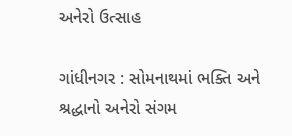અનેરો ઉત્સાહ

ગાંધીનગર : સોમનાથમાં ભક્તિ અને શ્રદ્ધાનો અનેરો સંગમ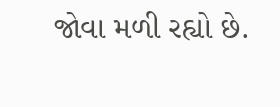જોવા મળી રહ્યો છે.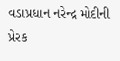વડાપ્રધાન નરેન્દ્ર મોદીની પ્રેરક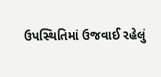ઉપસ્થિતિમાં ઉજવાઈ રહેલું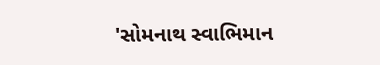'સોમનાથ સ્વાભિમાન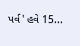પર્વ' હવે 15...